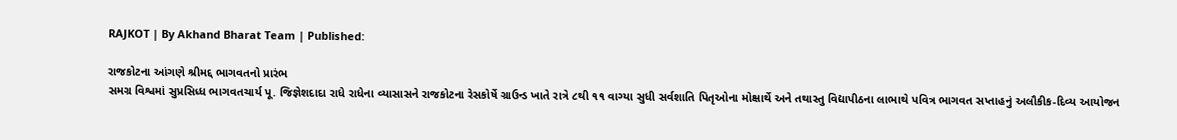RAJKOT | By Akhand Bharat Team | Published:

રાજકોટના આંગણે શ્રીમદ્દ ભાગવતનો પ્રારંભ
સમગ્ર વિશ્વમાં સુપ્રસિધ્ધ ભાગવતચાર્ય પૂ. જિજ્ઞેશદાદા રાધે રાધેના વ્યાસાસને રાજકોટના રેસકોર્ષે ગ્રાઉન્ડ ખાતે રાત્રે ૮થી ૧૧ વાગ્યા સુધી સર્વશાતિ પિતૃઓના મોક્ષાર્થે અને તથાસ્તુ વિદ્યાપીઠના લાભાથે પવિત્ર ભાગવત સપ્તાહનું અલૌકીક-દિવ્ય આયોજન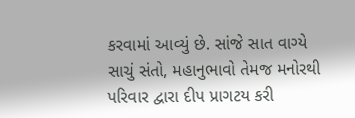કરવામાં આવ્યું છે. સાંજે સાત વાગ્યે સાચું સંતો, મહાનુભાવો તેમજ મનોરથી પરિવાર દ્વારા દીપ પ્રાગટય કરી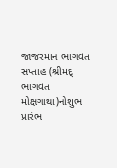જાજરમાન ભાગવત સપ્તાહ (શ્રીમદ્ ભાગવત મોક્ષગાથા)નોશુભ પ્રારંભ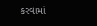કરવામાં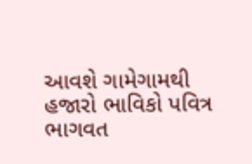આવશે ગામેગામથી હજારો ભાવિકો પવિત્ર ભાગવત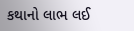કથાનો લાભ લઈ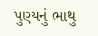પુણ્યનું ભાથુ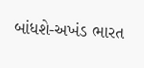બાંધશે-અખંડ ભારત